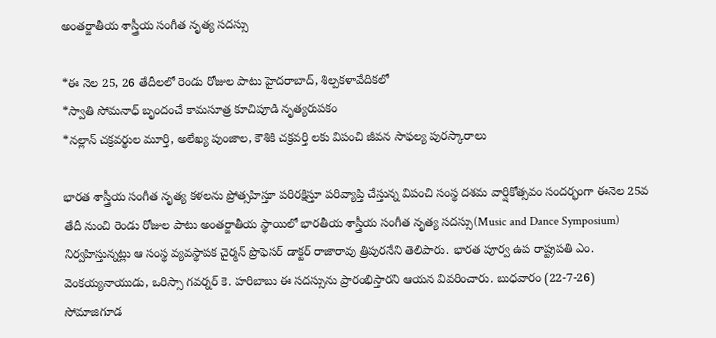అంతర్జాతీయ శాస్త్రీయ సంగీత నృత్య సదస్సు

*ఈ నెల 25, 26 తేదీలలో రెండు రోజుల పాటు హైదరాబాద్, శిల్పకళావేదికలో
*స్వాతి సోమనాధ్ బృందంచే కామసూత్ర కూచిపూడి నృత్యరుపకం
*నల్లాన్ చక్రవర్థుల మూర్తి, అలేఖ్య పుంజాల, కౌశికి చక్రవర్తి లకు విపంచి జీవన సాఫల్య పురస్కారాలు

భారత శాస్త్రీయ సంగీత నృత్య కళలను ప్రోత్సహిస్తూ పరిరక్షిస్తూ పరివ్యాప్తి చేస్తున్న విపంచి సంస్థ దశమ వార్షికోత్సవం సందర్భంగా ఈనెల 25వ తేదీ నుంచి రెండు రోజుల పాటు అంతర్జాతీయ స్థాయిలో భారతీయ శాస్త్రీయ సంగీత నృత్య సదస్సు(Music and Dance Symposium) నిర్వహిస్తున్నట్లు ఆ సంస్థ వ్యవస్థాపక చైర్మన్ ప్రొఫెసర్ డాక్టర్ రాజారావు త్రిపురనేని తెలిపారు. భారత పూర్వ ఉప రాష్ట్రపతి ఎం. వెంకయ్యనాయుడు, ఒరిస్సా గవర్నర్ కె. హరిబాబు ఈ సదస్సును ప్రారంభిస్తారని ఆయన వివరించారు. బుధవారం (22-7-26) సోమాజిగూడ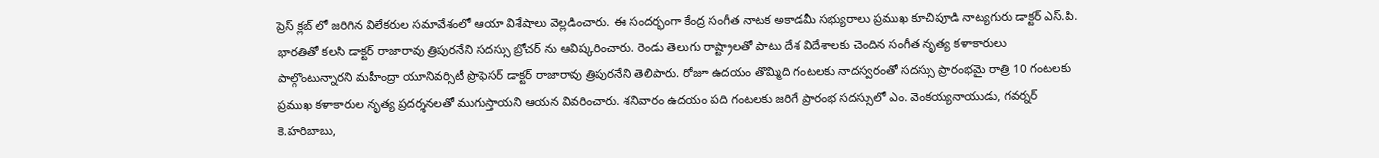ప్రెస్ క్లబ్ లో జరిగిన విలేకరుల సమావేశంలో ఆయా విశేషాలు వెల్లడించారు. ఈ సందర్భంగా కేంద్ర సంగీత నాటక అకాడమీ సభ్యురాలు ప్రముఖ కూచిపూడి నాట్యగురు డాక్టర్ ఎస్.పి. భారతితో కలసి డాక్టర్ రాజారావు త్రిపురనేని సదస్సు బ్రోచర్ ను ఆవిష్కరించారు. రెండు తెలుగు రాష్ట్రాలతో పాటు దేశ విదేశాలకు చెందిన సంగీత నృత్య కళాకారులు పాల్గొంటున్నారని మహీంద్రా యూనివర్సిటీ ప్రొఫెసర్ డాక్టర్ రాజారావు త్రిపురనేని తెలిపారు. రోజూ ఉదయం తొమ్మిది గంటలకు నాదస్వరంతో సదస్సు ప్రారంభమై రాత్రి 10 గంటలకు ప్రముఖ కళాకారుల నృత్య ప్రదర్శనలతో ముగుస్తాయని ఆయన వివరించారు. శనివారం ఉదయం పది గంటలకు జరిగే ప్రారంభ సదస్సులో ఎం. వెంకయ్యనాయుడు, గవర్నర్ కె.హరిబాబు,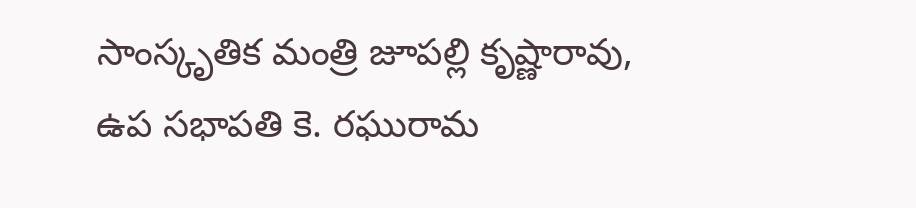సాంస్కృతిక మంత్రి జూపల్లి కృష్ణారావు, ఉప సభాపతి కె. రఘురామ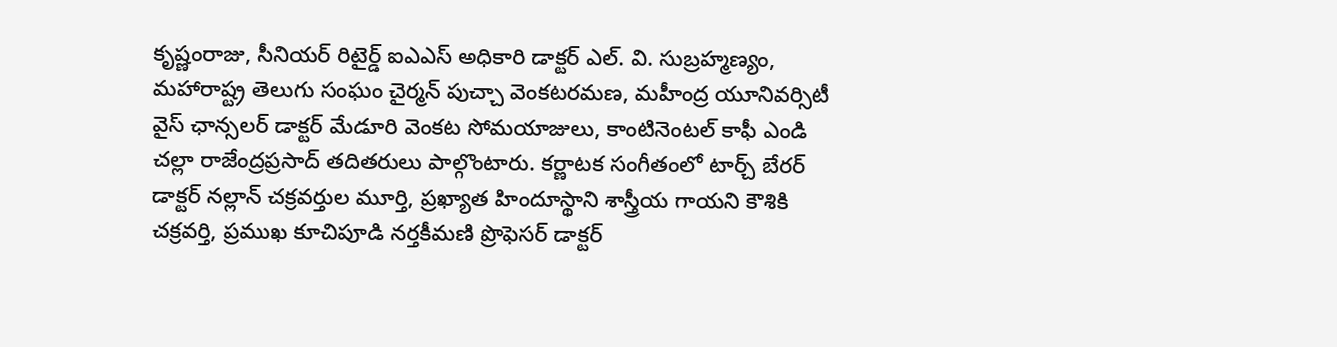కృష్ణంరాజు, సీనియర్ రిటైర్డ్ ఐఎఎస్ అధికారి డాక్టర్ ఎల్. వి. సుబ్రహ్మణ్యం, మహారాష్ట్ర తెలుగు సంఘం చైర్మన్ పుచ్చా వెంకటరమణ, మహీంద్ర యూనివర్సిటీ వైస్ ఛాన్సలర్ డాక్టర్ మేడూరి వెంకట సోమయాజులు, కాంటినెంటల్ కాఫీ ఎండి చల్లా రాజేంద్రప్రసాద్ తదితరులు పాల్గొంటారు. కర్ణాటక సంగీతంలో టార్చ్ బేరర్ డాక్టర్ నల్లాన్ చక్రవర్తుల మూర్తి, ప్రఖ్యాత హిందూస్థాని శాస్త్రీయ గాయని కౌశికి చక్రవర్తి, ప్రముఖ కూచిపూడి నర్తకీమణి ప్రొఫెసర్ డాక్టర్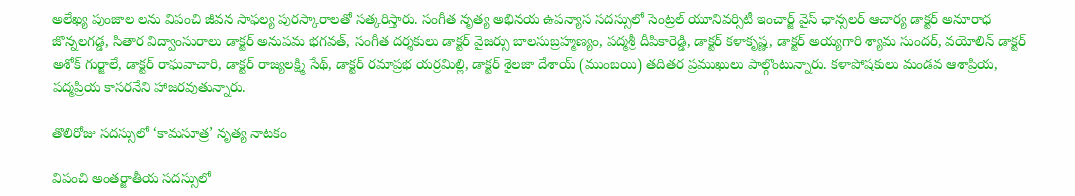అలేఖ్య పుంజాల లను విపంచి జీవన సాఫల్య పురస్కారాలతో సత్కరిస్తారు. సంగీత నృత్య అభినయ ఉపన్యాస సదస్సులో సెంట్రల్ యూనివర్సిటీ ఇంచార్జ్ వైస్ ఛాన్సలర్ ఆచార్య డాక్టర్ అనూరాధ జొన్నలగడ్డ, సితార విద్వాంసురాలు డాక్టర్ అనుపమ భగవత్, సంగీత దర్శకులు డాక్టర్ వైజర్సు బాలసుబ్రహ్మణ్యం, పద్మశ్రీ దీపికారెడ్డి, డాక్టర్ కళాకృష్ణ, డాక్టర్ అయ్యగారి శ్యామ సుందర్, వయోలిన్ డాక్టర్ అశోక్ గుర్జాలే, డాక్టర్ రాఘవాచారి, డాక్టర్ రాజ్యలక్ష్మి సేథ్, డాక్టర్ రమాప్రభ యర్రమిల్లి, డాక్టర్ శైలజా దేశాయ్ (ముంబయి) తదితర ప్రముఖులు పాల్గొంటున్నారు. కళాపోషకులు మండవ ఆశాప్రియ, పద్మప్రియ కాసరనేని హాజరవుతున్నారు.

తొలిరోజు సదస్సులో ‘కామసూత్ర’ నృత్య నాటకం

విపంచి అంతర్జాతీయ సదస్సులో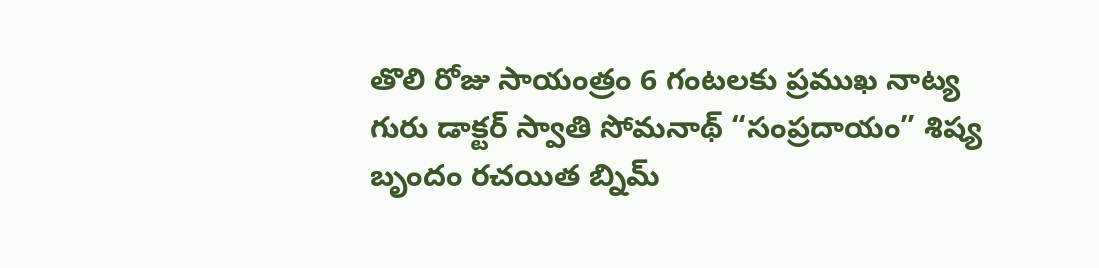తొలి రోజు సాయంత్రం 6 గంటలకు ప్రముఖ నాట్య గురు డాక్టర్ స్వాతి సోమనాథ్ “సంప్రదాయం” శిష్య బృందం రచయిత బ్నిమ్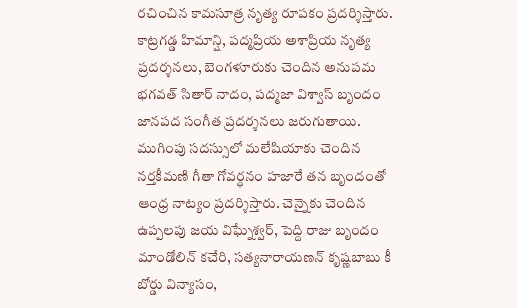రచించిన కామసూత్ర నృత్య రూపకం ప్రదర్శిస్తారు. కాట్రగడ్డ హిమాన్షి, పద్మప్రియ అశాప్రియ నృత్య ప్రదర్శనలు, బెంగళూరుకు చెందిన అనుపమ భగవత్ సితార్ నాదం, పద్మజా విశ్వాస్ బృందం జానపద సంగీత ప్రదర్శనలు జరుగుతాయి. ముగింపు సదస్సులో మలేషియాకు చెందిన నర్తకీమణి గీతా గోవర్ధనం హజారే తన బృందంతో ఆంధ్ర నాట్యం ప్రదర్శిస్తారు. చెన్నైకు చెందిన ఉప్పలపు జయ విఘ్నేశ్వర్, పెద్ది రాజు బృందం మాండోలిన్ కచేరి, సత్యనారాయణన్ కృష్ణబాబు కీ బోర్డు విన్యాసం,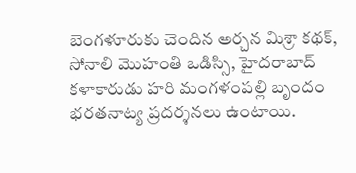బెంగళూరుకు చెందిన అర్చన మిశ్రా కథక్, సోనాలి మొహంతి ఒడిస్సి, హైదరాబాద్ కళాకారుడు హరి మంగళంపల్లి బృందం భరతనాట్య ప్రదర్శనలు ఉంటాయి.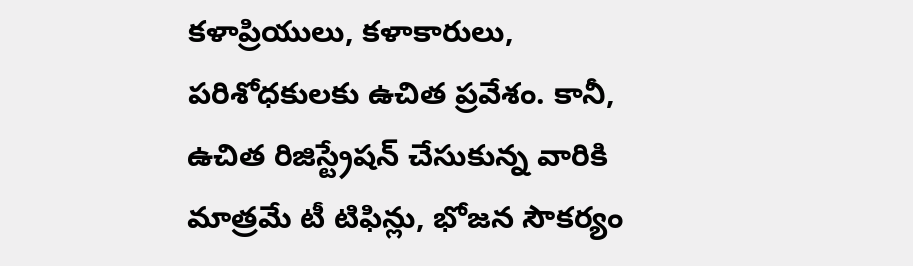కళాప్రియులు, కళాకారులు, పరిశోధకులకు ఉచిత ప్రవేశం. కానీ, ఉచిత రిజిస్ట్రేషన్ చేసుకున్న వారికి మాత్రమే టీ టిఫిన్లు, భోజన సౌకర్యం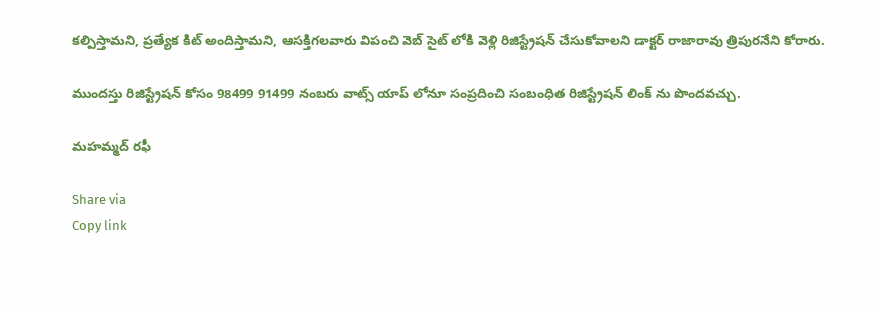కల్పిస్తామని, ప్రత్యేక కిట్ అందిస్తామని, ఆసక్తిగలవారు విపంచి వెబ్ సైట్ లోకి వెళ్లి రిజిస్ట్రేషన్ చేసుకోవాలని డాక్టర్ రాజారావు త్రిపురనేని కోరారు.

ముందస్తు రిజిస్ట్రేషన్ కోసం 98499 91499 నంబరు వాట్స్ యాప్ లోనూ సంప్రదించి సంబంధిత రిజిస్ట్రేషన్ లింక్ ను పొందవచ్చు.

మహమ్మద్ రఫీ

Share via
Copy link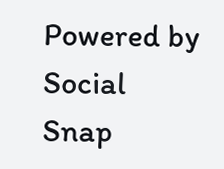Powered by Social Snap